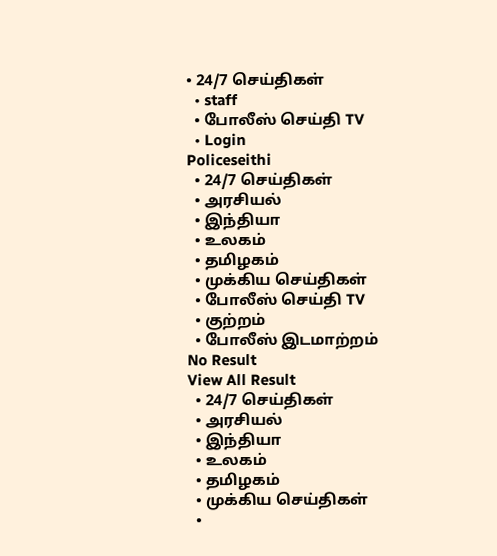• 24/7 செய்திகள்
  • staff
  • போலீஸ் செய்தி TV
  • Login
Policeseithi
  • 24/7 செய்திகள்
  • அரசியல்
  • இந்தியா
  • உலகம்
  • தமிழகம்
  • முக்கிய செய்திகள்
  • போலீஸ் செய்தி TV
  • குற்றம்
  • போலீஸ் இடமாற்றம்
No Result
View All Result
  • 24/7 செய்திகள்
  • அரசியல்
  • இந்தியா
  • உலகம்
  • தமிழகம்
  • முக்கிய செய்திகள்
  •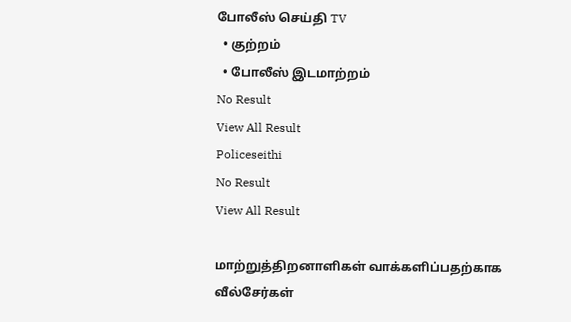போலீஸ் செய்தி TV
  • குற்றம்
  • போலீஸ் இடமாற்றம்
No Result
View All Result
Policeseithi
No Result
View All Result

மாற்றுத்திறனாளிகள் வாக்களிப்பதற்காக வீல்சேர்கள்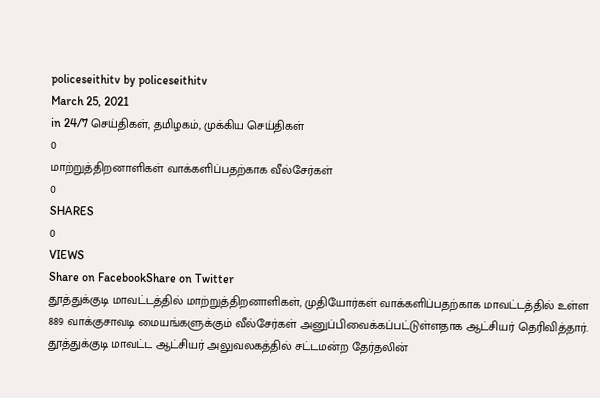policeseithitv by policeseithitv
March 25, 2021
in 24/7 செய்திகள், தமிழகம், முக்கிய செய்திகள்
0
மாற்றுத்திறனாளிகள் வாக்களிப்பதற்காக வீல்சேர்கள்
0
SHARES
0
VIEWS
Share on FacebookShare on Twitter
தூத்துக்குடி மாவட்டத்தில் மாற்றுத்திறனாளிகள், முதியோர்கள் வாக்களிப்பதற்காக மாவட்டத்தில் உள்ள 889 வாக்குசாவடி மையங்களுக்கும் வீல்சேர்கள் அனுப்பிவைக்கப்பட்டுள்ளதாக ஆட்சியர் தெரிவித்தார்.
தூத்துக்குடி மாவட்ட ஆட்சியர் அலுவலகத்தில் சட்டமன்ற தேர்தலின்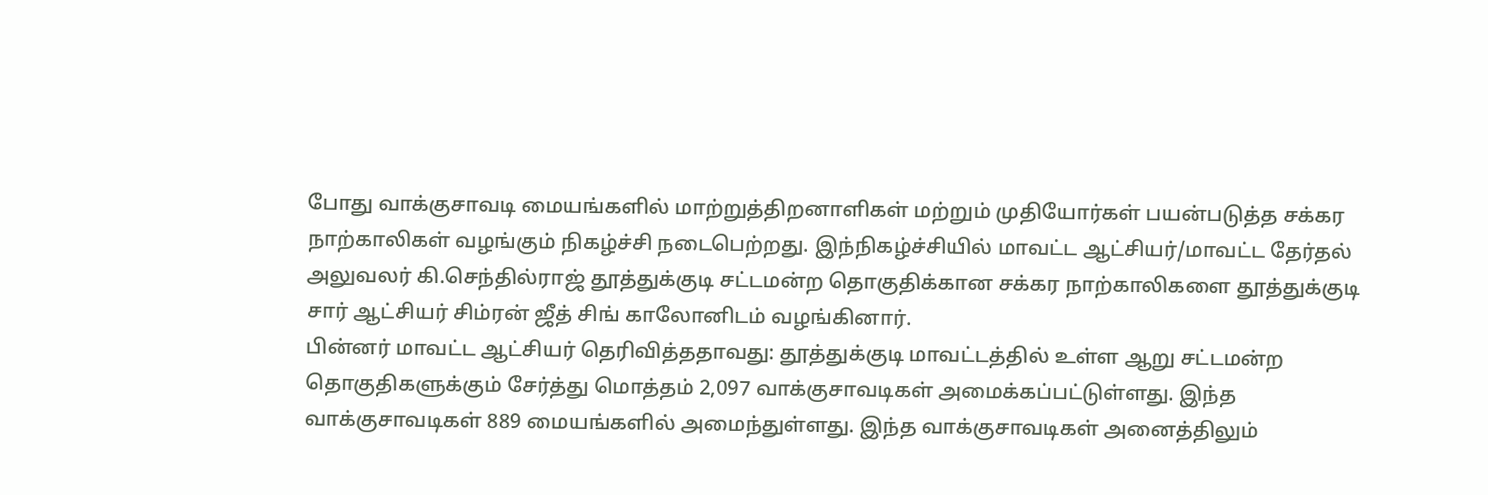போது வாக்குசாவடி மையங்களில் மாற்றுத்திறனாளிகள் மற்றும் முதியோர்கள் பயன்படுத்த சக்கர நாற்காலிகள் வழங்கும் நிகழ்ச்சி நடைபெற்றது. இந்நிகழ்ச்சியில் மாவட்ட ஆட்சியர்/மாவட்ட தேர்தல் அலுவலர் கி.செந்தில்ராஜ் தூத்துக்குடி சட்டமன்ற தொகுதிக்கான சக்கர நாற்காலிகளை தூத்துக்குடி சார் ஆட்சியர் சிம்ரன் ஜீத் சிங் காலோனிடம் வழங்கினார்.
பின்னர் மாவட்ட ஆட்சியர் தெரிவித்ததாவது: தூத்துக்குடி மாவட்டத்தில் உள்ள ஆறு சட்டமன்ற தொகுதிகளுக்கும் சேர்த்து மொத்தம் 2,097 வாக்குசாவடிகள் அமைக்கப்பட்டுள்ளது. இந்த வாக்குசாவடிகள் 889 மையங்களில் அமைந்துள்ளது. இந்த வாக்குசாவடிகள் அனைத்திலும்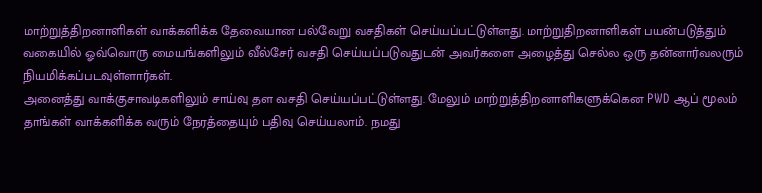மாற்றுத்திறனாளிகள் வாக்களிக்க தேவையான பல்வேறு வசதிகள் செய்யப்பட்டுள்ளது. மாற்றுதிறனாளிகள் பயன்படுத்தும் வகையில் ஓவ்வொரு மையங்களிலும் வீல்சேர் வசதி செய்யப்படுவதுடன் அவர்களை அழைத்து செல்ல ஒரு தன்னார்வலரும் நியமிக்கப்படவுள்ளார்கள்.
அனைத்து வாக்குசாவடிகளிலும் சாய்வு தள வசதி செய்யப்பட்டுள்ளது. மேலும் மாற்றுத்திறனாளிகளுக்கென PWD ஆப் மூலம் தாங்கள் வாக்களிக்க வரும் நேரத்தையும் பதிவு செய்யலாம். நமது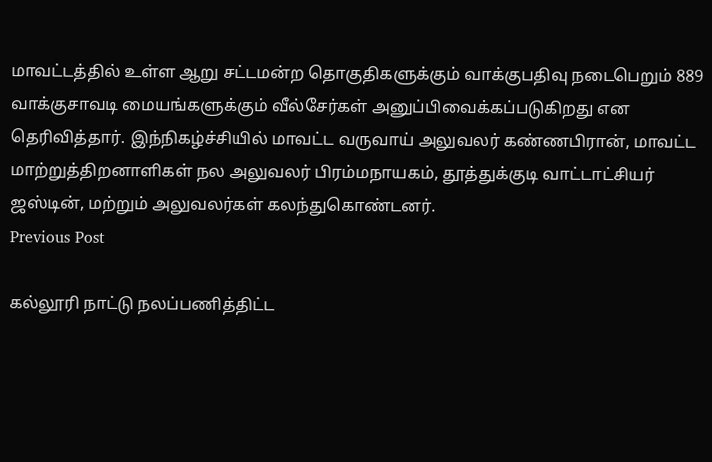மாவட்டத்தில் உள்ள ஆறு சட்டமன்ற தொகுதிகளுக்கும் வாக்குபதிவு நடைபெறும் 889 வாக்குசாவடி மையங்களுக்கும் வீல்சேர்கள் அனுப்பிவைக்கப்படுகிறது என தெரிவித்தார். இந்நிகழ்ச்சியில் மாவட்ட வருவாய் அலுவலர் கண்ணபிரான், மாவட்ட மாற்றுத்திறனாளிகள் நல அலுவலர் பிரம்மநாயகம், தூத்துக்குடி வாட்டாட்சியர் ஜஸ்டின், மற்றும் அலுவலர்கள் கலந்துகொண்டனர்.
Previous Post

கல்லூரி நாட்டு நலப்பணித்திட்ட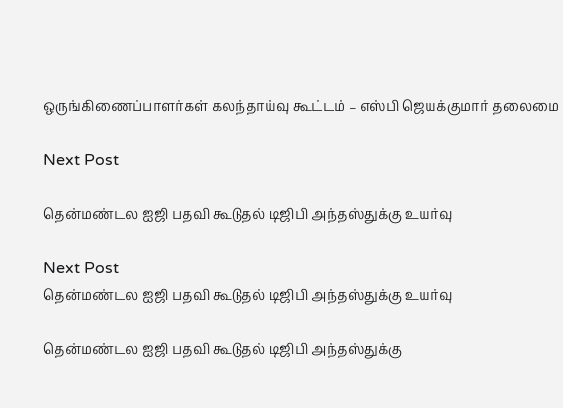ஒருங்கிணைப்பாளர்கள் கலந்தாய்வு கூட்டம் – எஸ்பி ஜெயக்குமார் தலைமை

Next Post

தென்மண்டல ஐஜி பதவி கூடுதல் டிஜிபி அந்தஸ்துக்கு உயர்வு

Next Post
தென்மண்டல ஐஜி பதவி கூடுதல் டிஜிபி அந்தஸ்துக்கு உயர்வு

தென்மண்டல ஐஜி பதவி கூடுதல் டிஜிபி அந்தஸ்துக்கு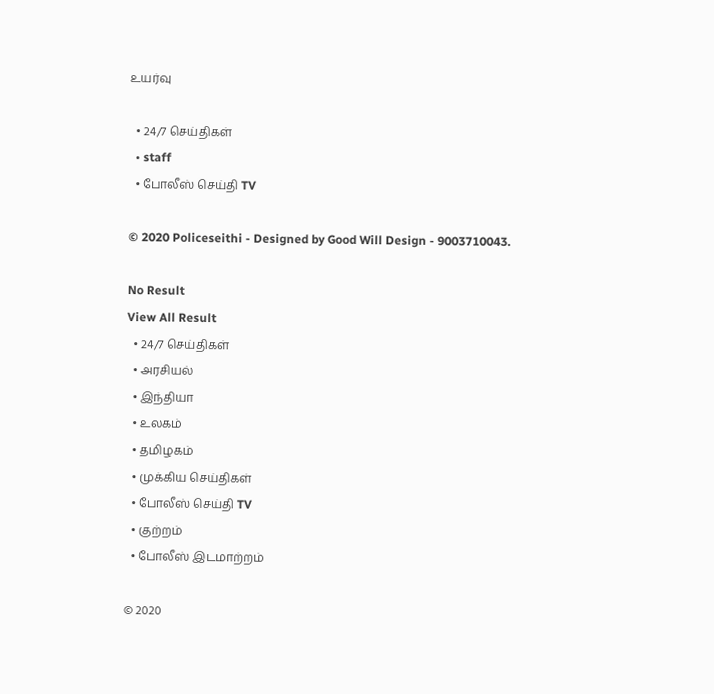உயர்வு

  • 24/7 செய்திகள்
  • staff
  • போலீஸ் செய்தி TV

© 2020 Policeseithi - Designed by Good Will Design - 9003710043.

No Result
View All Result
  • 24/7 செய்திகள்
  • அரசியல்
  • இந்தியா
  • உலகம்
  • தமிழகம்
  • முக்கிய செய்திகள்
  • போலீஸ் செய்தி TV
  • குற்றம்
  • போலீஸ் இடமாற்றம்

© 2020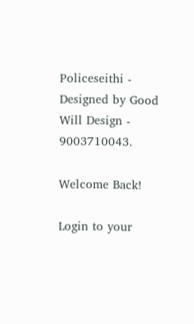Policeseithi - Designed by Good Will Design - 9003710043.

Welcome Back!

Login to your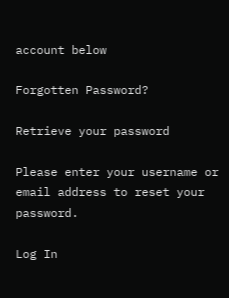account below

Forgotten Password?

Retrieve your password

Please enter your username or email address to reset your password.

Log In